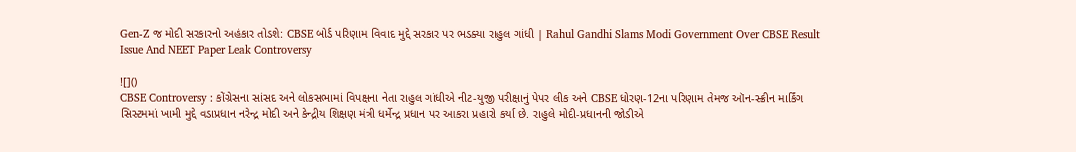Gen-Z જ મોદી સરકારનો અહંકાર તોડશે: CBSE બોર્ડ પરિણામ વિવાદ મુદ્દે સરકાર પર ભડક્યા રાહુલ ગાંધી | Rahul Gandhi Slams Modi Government Over CBSE Result Issue And NEET Paper Leak Controversy

![]()
CBSE Controversy : કોંગ્રેસના સાંસદ અને લોકસભામાં વિપક્ષના નેતા રાહુલ ગાંધીએ નીટ-યુજી પરીક્ષાનું પેપર લીક અને CBSE ધોરણ-12ના પરિણામ તેમજ ઑન-સ્ક્રીન માર્કિંગ સિસ્ટમમાં ખામી મુદ્દે વડાપ્રધાન નરેન્દ્ર મોદી અને કેન્દ્રીય શિક્ષણ મંત્રી ધર્મેન્દ્ર પ્રધાન પર આકરા પ્રહારો કર્યા છે. રાહુલે મોદી-પ્રધાનની જોડીએ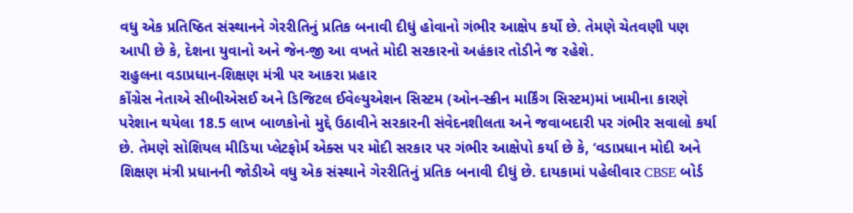વધુ એક પ્રતિષ્ઠિત સંસ્થાનને ગેરરીતિનું પ્રતિક બનાવી દીધું હોવાનો ગંભીર આક્ષેપ કર્યો છે. તેમણે ચેતવણી પણ આપી છે કે, દેશના યુવાનો અને જેન-જી આ વખતે મોદી સરકારનો અહંકાર તોડીને જ રહેશે.
રાહુલના વડાપ્રધાન-શિક્ષણ મંત્રી પર આકરા પ્રહાર
કોંગ્રેસ નેતાએ સીબીએસઈ અને ડિજિટલ ઈવેલ્યુએશન સિસ્ટમ (ઓન-સ્ક્રીન માર્કિંગ સિસ્ટમ)માં ખામીના કારણે પરેશાન થયેલા 18.5 લાખ બાળકોનો મુદ્દે ઉઠાવીને સરકારની સંવેદનશીલતા અને જવાબદારી પર ગંભીર સવાલો કર્યા છે. તેમણે સોશિયલ મીડિયા પ્લેટફોર્મ એક્સ પર મોદી સરકાર પર ગંભીર આક્ષેપો કર્યા છે કે, ‘વડાપ્રધાન મોદી અને શિક્ષણ મંત્રી પ્રધાનની જોડીએ વધુ એક સંસ્થાને ગેરરીતિનું પ્રતિક બનાવી દીધું છે. દાયકામાં પહેલીવાર CBSE બોર્ડ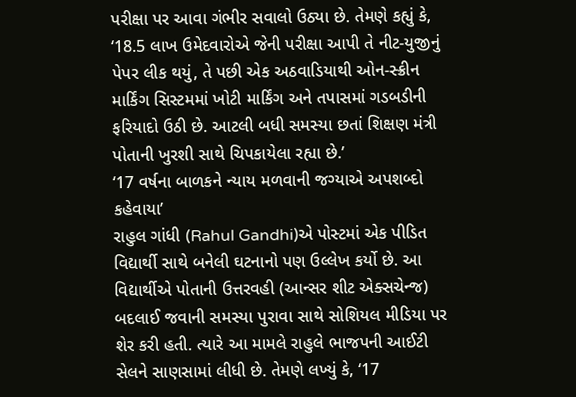પરીક્ષા પર આવા ગંભીર સવાલો ઉઠ્યા છે. તેમણે કહ્યું કે, ‘18.5 લાખ ઉમેદવારોએ જેની પરીક્ષા આપી તે નીટ-યુજીનું પેપર લીક થયું, તે પછી એક અઠવાડિયાથી ઓન-સ્ક્રીન માર્કિંગ સિસ્ટમમાં ખોટી માર્કિંગ અને તપાસમાં ગડબડીની ફરિયાદો ઉઠી છે. આટલી બધી સમસ્યા છતાં શિક્ષણ મંત્રી પોતાની ખુરશી સાથે ચિપકાયેલા રહ્યા છે.’
‘17 વર્ષના બાળકને ન્યાય મળવાની જગ્યાએ અપશબ્દો કહેવાયા’
રાહુલ ગાંધી (Rahul Gandhi)એ પોસ્ટમાં એક પીડિત વિદ્યાર્થી સાથે બનેલી ઘટનાનો પણ ઉલ્લેખ કર્યો છે. આ વિદ્યાર્થીએ પોતાની ઉત્તરવહી (આન્સર શીટ એક્સચેન્જ) બદલાઈ જવાની સમસ્યા પુરાવા સાથે સોશિયલ મીડિયા પર શેર કરી હતી. ત્યારે આ મામલે રાહુલે ભાજપની આઈટી સેલને સાણસામાં લીધી છે. તેમણે લખ્યું કે, ‘17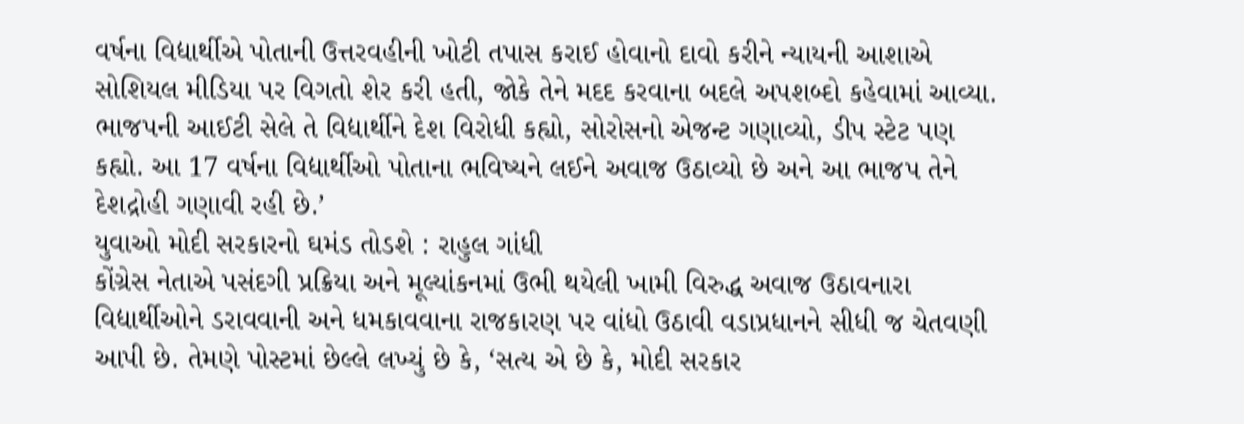વર્ષના વિદ્યાર્થીએ પોતાની ઉત્તરવહીની ખોટી તપાસ કરાઈ હોવાનો દાવો કરીને ન્યાયની આશાએ સોશિયલ મીડિયા પર વિગતો શેર કરી હતી, જોકે તેને મદદ કરવાના બદલે અપશબ્દો કહેવામાં આવ્યા. ભાજપની આઈટી સેલે તે વિદ્યાર્થીને દેશ વિરોધી કહ્યો, સોરોસનો એજન્ટ ગણાવ્યો, ડીપ સ્ટેટ પણ કહ્યો. આ 17 વર્ષના વિદ્યાર્થીઓ પોતાના ભવિષ્યને લઈને અવાજ ઉઠાવ્યો છે અને આ ભાજપ તેને દેશદ્રોહી ગણાવી રહી છે.’
યુવાઓ મોદી સરકારનો ઘમંડ તોડશે : રાહુલ ગાંધી
કોંગ્રેસ નેતાએ પસંદગી પ્રક્રિયા અને મૂલ્યાંકનમાં ઉભી થયેલી ખામી વિરુદ્ધ અવાજ ઉઠાવનારા વિદ્યાર્થીઓને ડરાવવાની અને ધમકાવવાના રાજકારણ પર વાંધો ઉઠાવી વડાપ્રધાનને સીધી જ ચેતવણી આપી છે. તેમણે પોસ્ટમાં છેલ્લે લખ્યું છે કે, ‘સત્ય એ છે કે, મોદી સરકાર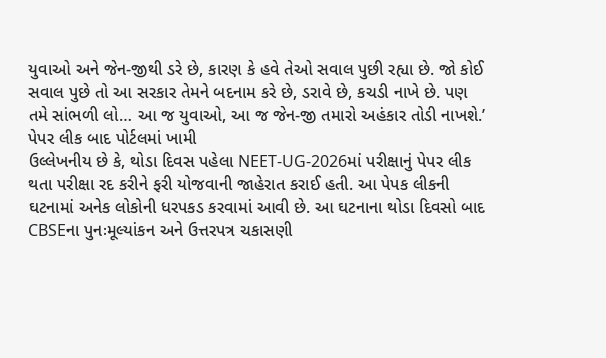યુવાઓ અને જેન-જીથી ડરે છે, કારણ કે હવે તેઓ સવાલ પુછી રહ્યા છે. જો કોઈ સવાલ પુછે તો આ સરકાર તેમને બદનામ કરે છે, ડરાવે છે, કચડી નાખે છે. પણ તમે સાંભળી લો… આ જ યુવાઓ, આ જ જેન-જી તમારો અહંકાર તોડી નાખશે.’
પેપર લીક બાદ પોર્ટલમાં ખામી
ઉલ્લેખનીય છે કે, થોડા દિવસ પહેલા NEET-UG-2026માં પરીક્ષાનું પેપર લીક થતા પરીક્ષા રદ કરીને ફરી યોજવાની જાહેરાત કરાઈ હતી. આ પેપક લીકની ઘટનામાં અનેક લોકોની ધરપકડ કરવામાં આવી છે. આ ઘટનાના થોડા દિવસો બાદ CBSEના પુનઃમૂલ્યાંકન અને ઉત્તરપત્ર ચકાસણી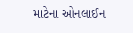માટેના ઓનલાઈન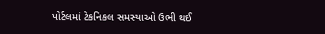પોર્ટલમાં ટેકનિકલ સમસ્યાઓ ઉભી થઈ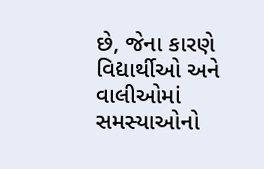છે, જેના કારણે વિદ્યાર્થીઓ અને વાલીઓમાં સમસ્યાઓનો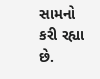સામનો કરી રહ્યા છે.